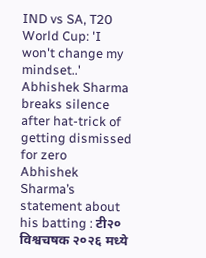IND vs SA, T20 World Cup: 'I won't change my mindset..' Abhishek Sharma breaks silence after hat-trick of getting dismissed for zero
Abhishek Sharma’s statement about his batting : टी२० विश्वचषक २०२६ मध्ये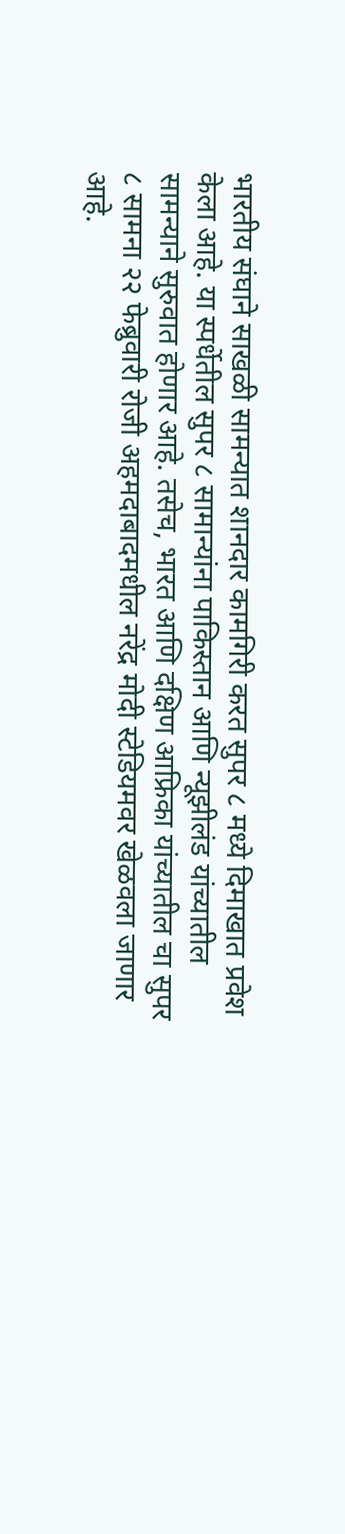भारतीय संघाने साखळी सामन्यात शानदार कामगिरी करत सुपर ८ मध्ये दिमाखात प्रवेश केला आहे. या स्पर्धेतील सुपर ८ सामान्यांना पाकिस्तान आणि न्यूझीलंड यांच्यातील सामन्याने सुरुवात होणार आहे. तसेच, भारत आणि दक्षिण आफ्रिका यांच्यातील चा सुपर ८ सामना २२ फेब्रुवारी रोजी अहमदाबादमधील नरेंद्र मोदी स्टेडियमवर खेळवला जाणार आहे.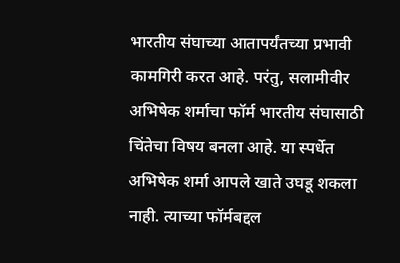भारतीय संघाच्या आतापर्यंतच्या प्रभावी कामगिरी करत आहे. परंतु, सलामीवीर अभिषेक शर्माचा फॉर्म भारतीय संघासाठी चिंतेचा विषय बनला आहे. या स्पर्धेत अभिषेक शर्मा आपले खाते उघडू शकला नाही. त्याच्या फॉर्मबद्दल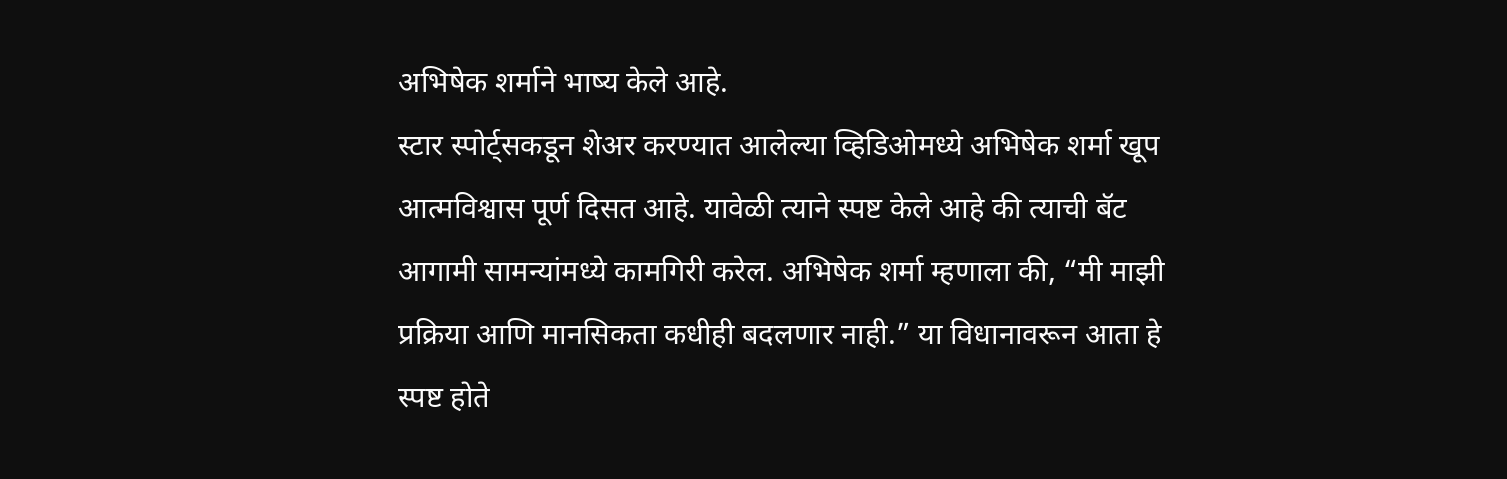अभिषेक शर्माने भाष्य केले आहे.
स्टार स्पोर्ट्सकडून शेअर करण्यात आलेल्या व्हिडिओमध्ये अभिषेक शर्मा खूप आत्मविश्वास पूर्ण दिसत आहे. यावेळी त्याने स्पष्ट केले आहे की त्याची बॅट आगामी सामन्यांमध्ये कामगिरी करेल. अभिषेक शर्मा म्हणाला की, “मी माझी प्रक्रिया आणि मानसिकता कधीही बदलणार नाही.” या विधानावरून आता हे स्पष्ट होते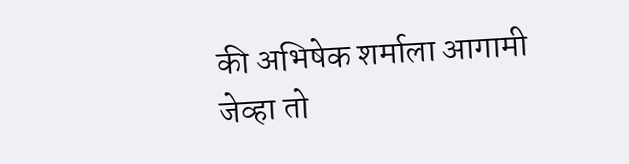की अभिषेक शर्माला आगामी जेव्हा तो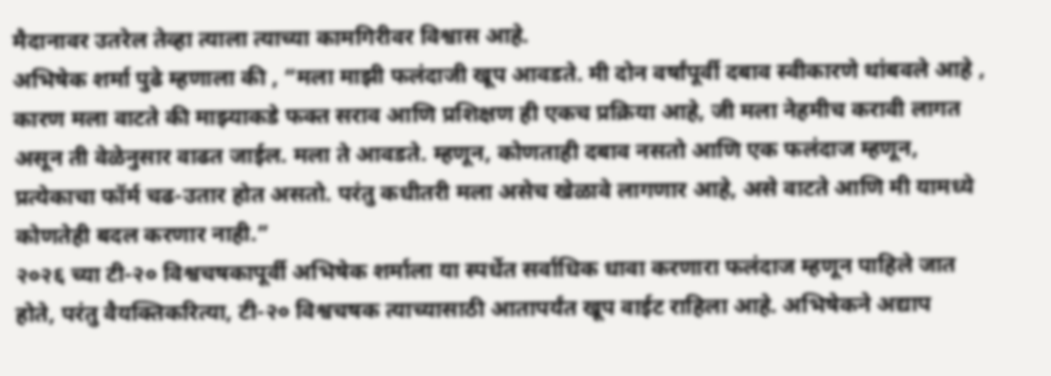मैदानावर उतरेल तेव्हा त्याला त्याच्या कामगिरीवर विश्वास आहे.
अभिषेक शर्मा पुढे म्हणाला की , “मला माझी फलंदाजी खूप आवडते. मी दोन वर्षांपूर्वी दबाव स्वीकारणे थांबवले आहे , कारण मला वाटते की माझ्याकडे फक्त सराव आणि प्रशिक्षण ही एकच प्रक्रिया आहे, जी मला नेहमीच करावी लागत असून ती वेळेनुसार वाढत जाईल. मला ते आवडते. म्हणून, कोणताही दबाव नसतो आणि एक फलंदाज म्हणून, प्रत्येकाचा फॉर्म चढ-उतार होत असतो. परंतु कधीतरी मला असेच खेळावे लागणार आहे, असे वाटते आणि मी यामध्ये कोणतेही बदल करणार नाही.”
२०२६ च्या टी-२० विश्वचषकापूर्वी अभिषेक शर्माला या स्पर्धेत सर्वाधिक धावा करणारा फलंदाज म्हणून पाहिले जात होते, परंतु वैयक्तिकरित्या, टी-२० विश्वचषक त्याच्यासाठी आतापर्यंत खूप वाईट राहिला आहे. अभिषेकने अद्याप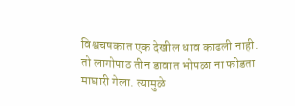विश्वचषकात एक देखील धाव काढली नाही. तो लागोपाठ तीन डावात भोपळा ना फोडता माघारी गेला. त्यामुळे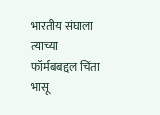भारतीय संघाला त्याच्या फॉर्मबबद्दल चिंता भासू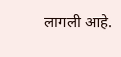लागली आहे.